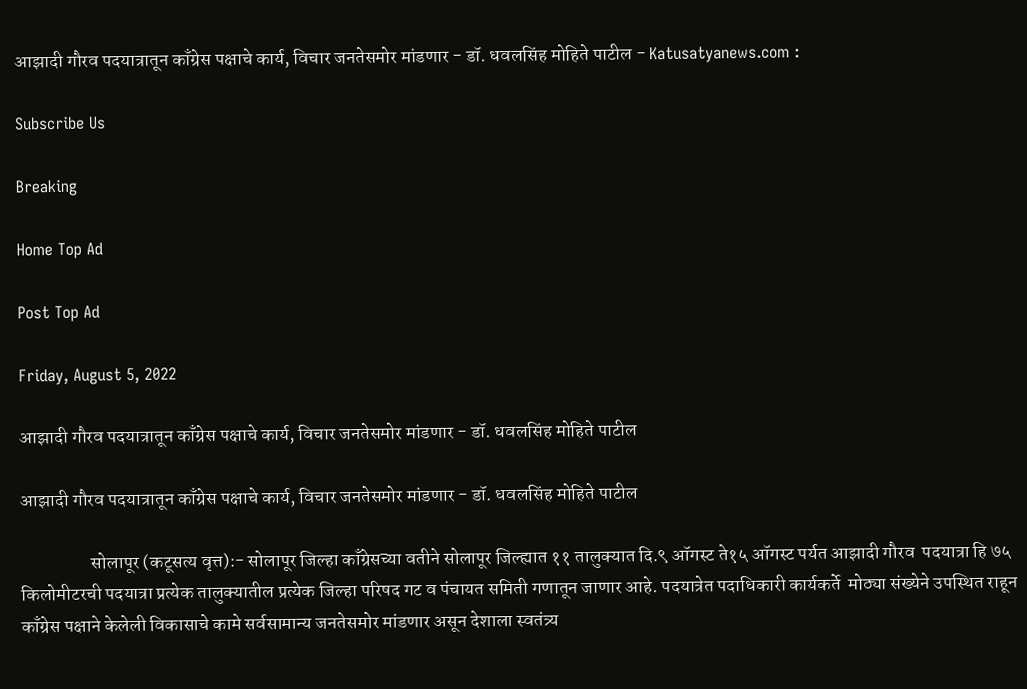आझादी गौरव पदयात्रातून काँग्रेस पक्षाचे कार्य, विचार जनतेसमोर मांडणार - डॉ. धवलसिंह मोहिते पाटील - Katusatyanews.com :

Subscribe Us

Breaking

Home Top Ad

Post Top Ad

Friday, August 5, 2022

आझादी गौरव पदयात्रातून काँग्रेस पक्षाचे कार्य, विचार जनतेसमोर मांडणार - डॉ. धवलसिंह मोहिते पाटील

आझादी गौरव पदयात्रातून काँग्रेस पक्षाचे कार्य, विचार जनतेसमोर मांडणार - डॉ. धवलसिंह मोहिते पाटील

                   सोलापूर (कटूसत्य वृत्त):- सोलापूर जिल्हा काँग्रेसच्या वतीने सोलापूर जिल्ह्यात ११ तालुक्यात दि.९ ऑगस्ट ते१५ ऑगस्ट पर्यत आझादी गौरव  पदयात्रा हि ७५ किलोमीटरची पदयात्रा प्रत्येक तालुक्यातील प्रत्येक जिल्हा परिषद गट व पंचायत समिती गणातून जाणार आहे. पदयात्रेत पदाधिकारी कार्यकर्ते  मोठ्या संख्येने उपस्थित राहून काँग्रेस पक्षाने केलेली विकासाचे कामे सर्वसामान्य जनतेसमोर मांडणार असून देशाला स्वतंत्र्य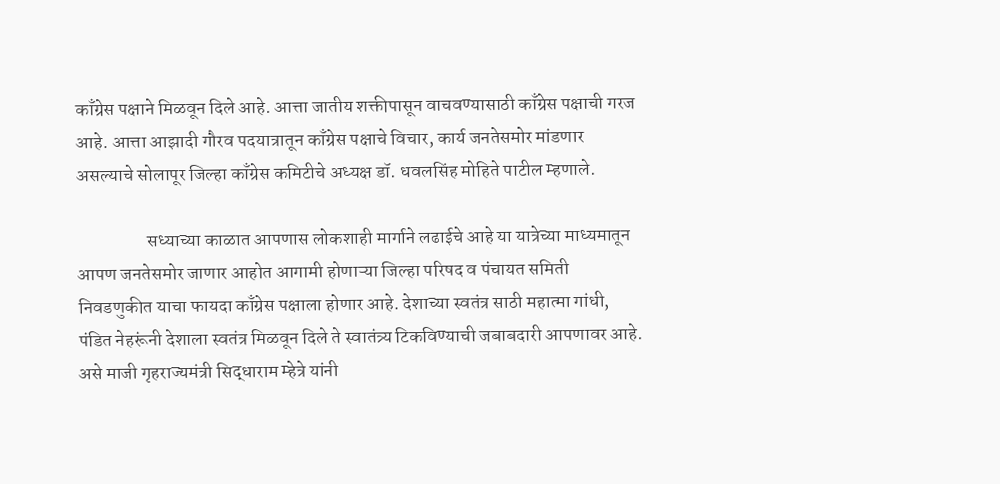काँग्रेस पक्षाने मिळवून दिले आहे. आत्ता जातीय शक्तीपासून वाचवण्यासाठी काँग्रेस पक्षाची गरज आहे. आत्ता आझादी गौरव पदयात्रातून काँग्रेस पक्षाचे विचार, कार्य जनतेसमोर मांडणार असल्याचे सोलापूर जिल्हा काँग्रेस कमिटीचे अध्यक्ष डॉ. धवलसिंह मोहिते पाटील म्हणाले.

                   सध्याच्या काळात आपणास लोकशाही मार्गाने लढाईचे आहे या यात्रेच्या माध्यमातून आपण जनतेसमोर जाणार आहोत आगामी होणाऱ्या जिल्हा परिषद व पंचायत समिती निवडणुकीत याचा फायदा काँग्रेस पक्षाला होणार आहे. देशाच्या स्वतंत्र साठी महात्मा गांधी, पंडित नेहरूंनी देशाला स्वतंत्र मिळवून दिले ते स्वातंत्र्य टिकविण्याची जबाबदारी आपणावर आहे. असे माजी गृहराज्यमंत्री सिद्धाराम म्हेत्रे यांनी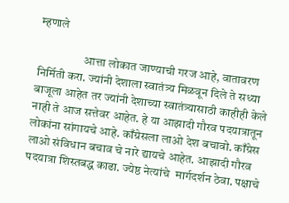म्हणाले

                   आत्ता लोकात जाण्याची गरज आहे, वातावरण निर्मिती करा. ज्यांनी देशाला स्वातंत्र्य मिळवून दिले ते सध्या बाजूला आहेत तर ज्यांनी देशाच्या स्वातंत्र्यासाठी काहीही केले नाही ते आज सत्तेवर आहेत. हे या आझादी गौरव पदयात्रातून लोकांना सांगायचे आहे. काँग्रेसला लाओ देश बचावो. काँग्रेस लाओ संविधान बचाव चे नारे द्यायचे आहेत. आझादी गौरव पदयात्रा शिस्तबद्ध काढा. ज्येष्ठ नेत्यांचे  मार्गदर्शन ठेवा. पक्षाचे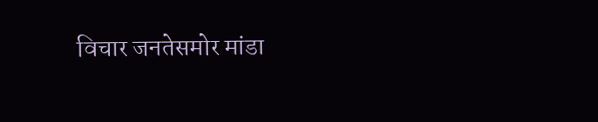विचार जनतेसमोर मांडा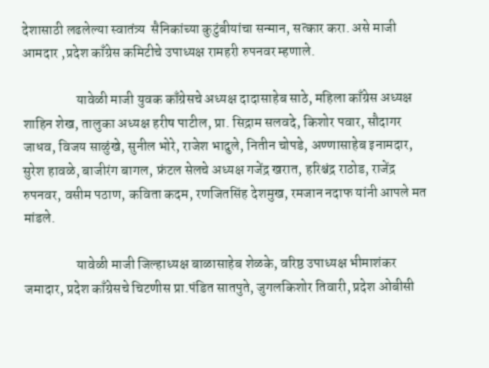देशासाठी लढलेल्या स्वातंत्र्य  सैनिकांच्या कुटुंबीयांचा सन्मान, सत्कार करा. असे माजी आमदार ,प्रदेश काँग्रेस कमिटीचे उपाध्यक्ष रामहरी रुपनवर म्हणाले.

                   यावेळी माजी युवक काँग्रेसचे अध्यक्ष दादासाहेब साठे, महिला काँग्रेस अध्यक्ष शाहिन शेख, तालुका अध्यक्ष हरीष पाटील, प्रा. सिद्राम सलवदे, किशोर पवार, सौदागर जाधव, विजय साळुंखे, सुनील भोरे, राजेश भादुले, नितीन चोपडे, अण्णासाहेब इनामदार, सुरेश हावळे, बाजीरंग बागल, फ्रंटल सेलचे अध्यक्ष गजेंद्र खरात, हरिश्चंद्र राठोड, राजेंद्र रुपनवर, वसीम पठाण, कविता कदम, रणजितसिंह देशमुख, रमजान नदाफ यांनी आपले मत मांडले.

                   यावेळी माजी जिल्हाध्यक्ष बाळासाहेब शेळके, वरिष्ठ उपाध्यक्ष भीमाशंकर जमादार, प्रदेश काँग्रेसचे चिटणीस प्रा.पंडित सातपुते, जुगलकिशोर तिवारी, प्रदेश ओबीसी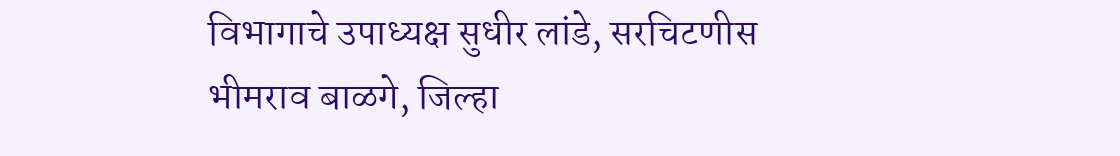विभागाचे उपाध्यक्ष सुधीर लांडे, सरचिटणीस भीमराव बाळगे, जिल्हा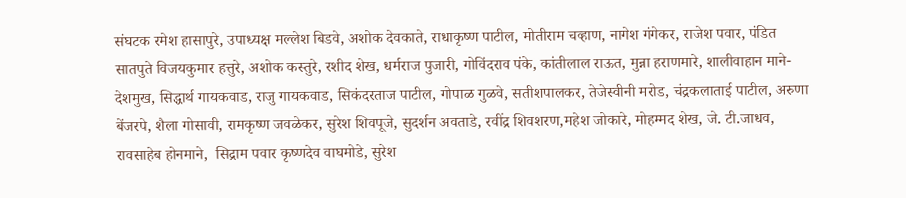संघटक रमेश हासापुरे, उपाध्यक्ष मल्लेश बिडवे, अशोक देवकाते, राधाकृष्ण पाटील, मोतीराम चव्हाण, नागेश गंगेकर, राजेश पवार, पंडित सातपुते विजयकुमार हत्तुरे, अशोक कस्तुरे, रशीद शेख, धर्मराज पुजारी, गोविंदराव पंके, कांतीलाल राऊत, मुन्ना हराणमारे, शालीवाहान माने- देशमुख, सिद्धार्थ गायकवाड, राजु गायकवाड, सिकंदरताज पाटील, गोपाळ गुळवे, सतीशपालकर, तेजेस्वीनी मरोड, चंद्रकलाताई पाटील, अरुणा बेंजरपे, शैला गोसावी, रामकृष्ण जवळेकर, सुरेश शिवपूजे, सुदर्शन अवताडे, रवींद्र शिवशरण,महेश जोकारे, मोहम्मद शेख, जे. टी.जाधव, रावसाहेब होनमाने,  सिद्राम पवार कृष्णदेव वाघमोडे, सुरेश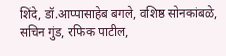शिंदे, डॉ.आप्पासाहेब बगले, वशिष्ठ सोनकांबळे, सचिन गुंड, रफिक पाटील,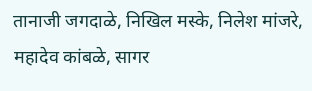तानाजी जगदाळे, निखिल मस्के, निलेश मांजरे, महादेव कांबळे, सागर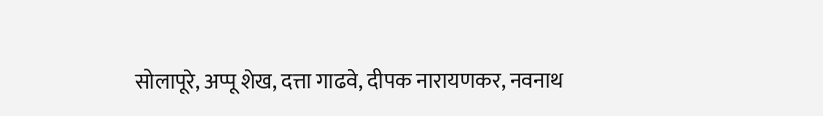सोलापूरे, अप्पू शेख, दत्ता गाढवे, दीपक नारायणकर, नवनाथ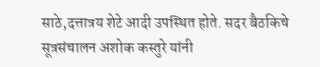साठे,दत्तात्रय शेटे आदी उपस्थित होते. सदर बैठकिचे सूत्रसंचालन अशोक कस्तुरे यांनी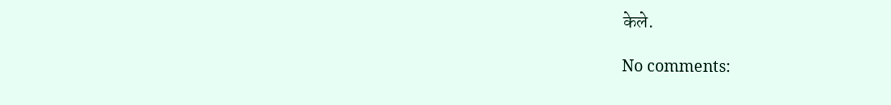केले.

No comments: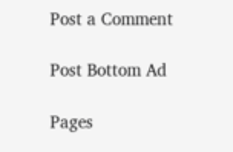Post a Comment

Post Bottom Ad

Pages